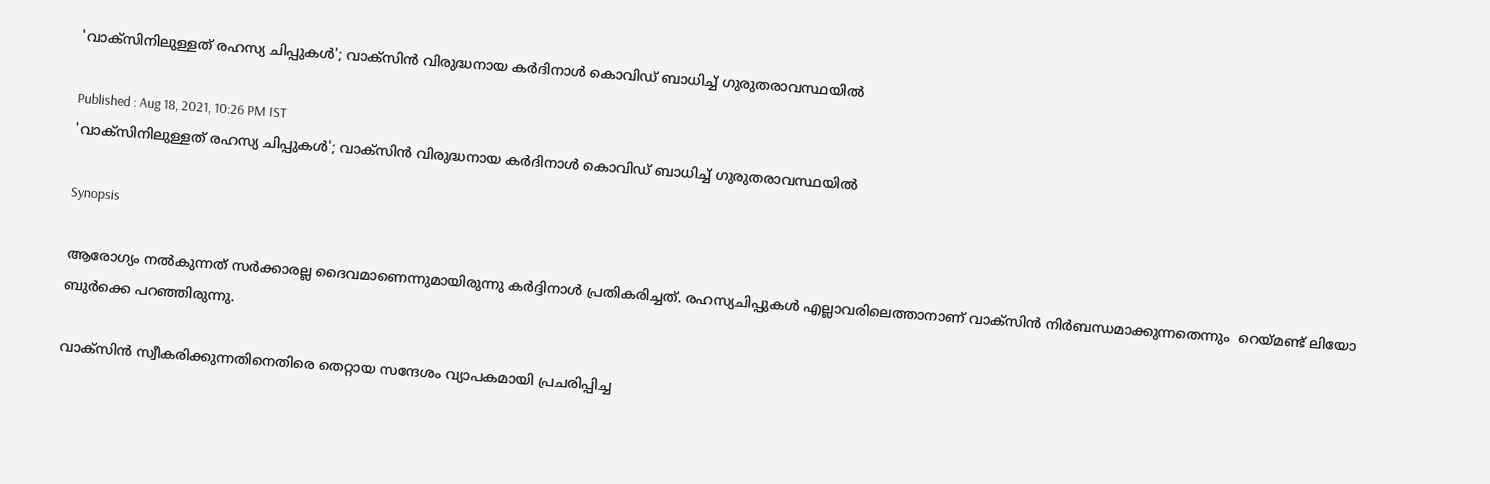'വാക്സിനിലുള്ളത് രഹസ്യ ചിപ്പുകള്‍'; വാക്സിന്‍ വിരുദ്ധനായ കര്‍ദിനാള്‍ കൊവിഡ് ബാധിച്ച് ഗുരുതരാവസ്ഥയില്‍

Published : Aug 18, 2021, 10:26 PM IST
'വാക്സിനിലുള്ളത് രഹസ്യ ചിപ്പുകള്‍'; വാക്സിന്‍ വിരുദ്ധനായ കര്‍ദിനാള്‍ കൊവിഡ് ബാധിച്ച് ഗുരുതരാവസ്ഥയില്‍

Synopsis

ആരോഗ്യം നല്‍കുന്നത് സര്‍ക്കാരല്ല ദൈവമാണെന്നുമായിരുന്നു കര്‍ദ്ദിനാള്‍ പ്രതികരിച്ചത്. രഹസ്യചിപ്പുകള്‍ എല്ലാവരിലെത്താനാണ് വാക്സിന്‍ നിര്‍ബന്ധമാക്കുന്നതെന്നും  റെയ്മണ്ട് ലിയോ ബുര്‍ക്കെ പറഞ്ഞിരുന്നു.

വാക്സിന്‍ സ്വീകരിക്കുന്നതിനെതിരെ തെറ്റായ സന്ദേശം വ്യാപകമായി പ്രചരിപ്പിച്ച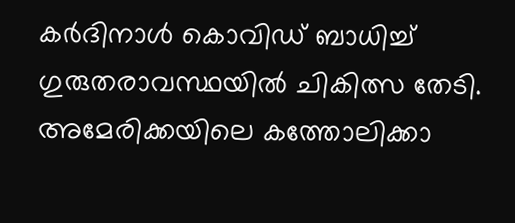കര്‍ദിനാള്‍ കൊവിഡ് ബാധിച്ച് ഗുരുതരാവസ്ഥയില്‍ ചികിത്സ തേടി. അമേരിക്കയിലെ കത്തോലിക്കാ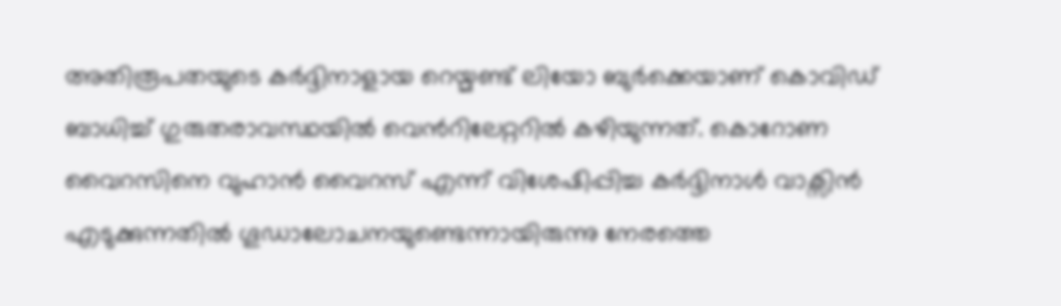അതിരൂപതയുടെ കര്‍ദ്ദിനാളായ റെയ്മണ്ട് ലിയോ ബുര്‍ക്കെയാണ് കൊവിഡ് ബാധിച്ച് ഗുരുതരാവസ്ഥയില്‍ വെന്‍റിലേറ്ററില്‍ കഴിയുന്നത്. കൊറോണ വൈറസിനെ വുഹാന്‍ വൈറസ് എന്ന് വിശേഷിപ്പിച്ച കര്‍ദ്ദിനാള്‍ വാക്സിന്‍ എടുക്കുന്നതില്‍ ഗൂഡാലോചനയുണ്ടെന്നായിരുന്നു നേരത്തെ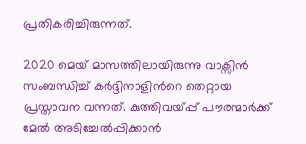പ്രതികരിച്ചിരുന്നത്.

2020 മെയ് മാസത്തിലായിരുന്നു വാക്സിന്‍ സംബന്ധിച്ച് കര്‍ദ്ദിനാളിന്‍റെ തെറ്റായ പ്രസ്താവന വന്നത്. കുത്തിവയ്പ്പ് പൗരന്മാർക്ക് മേൽ അടിച്ചേൽപ്പിക്കാൻ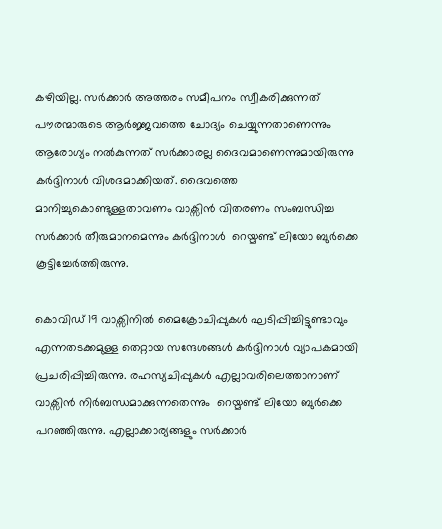കഴിയില്ല. സര്‍ക്കാര്‍ അത്തരം സമീപനം സ്വീകരിക്കുന്നത് പൗരന്മാരുടെ ആര്‍ജ്ജവത്തെ ചോദ്യം ചെയ്യുന്നതാണെന്നും ആരോഗ്യം നല്‍കുന്നത് സര്‍ക്കാരല്ല ദൈവമാണെന്നുമായിരുന്നു കര്‍ദ്ദിനാള്‍ വിശദമാക്കിയത്. ദൈവത്തെ മാനിച്ചുകൊണ്ടുള്ളതാവണം വാക്സിന്‍ വിതരണം സംബന്ധിച്ച സര്‍ക്കാര്‍ തീരുമാനമെന്നും കര്‍ദ്ദിനാള്‍  റെയ്മണ്ട് ലിയോ ബുര്‍ക്കെ കൂട്ടിച്ചേര്‍ത്തിരുന്നു.

കൊവിഡ് 19 വാക്സിനില്‍ മൈക്രോചിപ്പുകള്‍ ഘടിപ്പിച്ചിട്ടുണ്ടാവും എന്നതടക്കമുള്ള തെറ്റായ സന്ദേശങ്ങള്‍ കര്‍ദ്ദിനാള്‍ വ്യാപകമായി പ്രചരിപ്പിച്ചിരുന്നു. രഹസ്യചിപ്പുകള്‍ എല്ലാവരിലെത്താനാണ് വാക്സിന്‍ നിര്‍ബന്ധമാക്കുന്നതെന്നും  റെയ്മണ്ട് ലിയോ ബുര്‍ക്കെ പറഞ്ഞിരുന്നു. എല്ലാക്കാര്യങ്ങളും സര്‍ക്കാര്‍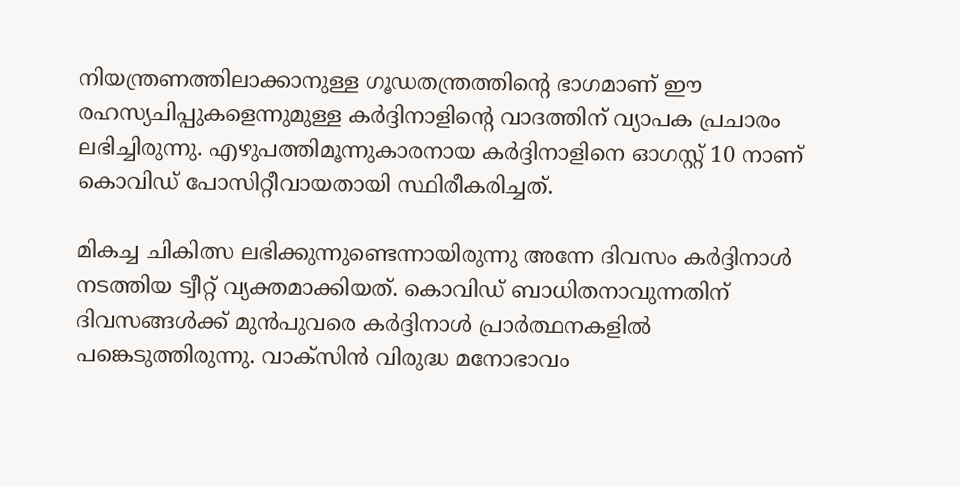നിയന്ത്രണത്തിലാക്കാനുള്ള ഗൂഡതന്ത്രത്തിന്‍റെ ഭാഗമാണ് ഈ രഹസ്യചിപ്പുകളെന്നുമുള്ള കര്‍ദ്ദിനാളിന്‍റെ വാദത്തിന് വ്യാപക പ്രചാരം ലഭിച്ചിരുന്നു. എഴുപത്തിമൂന്നുകാരനായ കര്‍ദ്ദിനാളിനെ ഓഗസ്റ്റ് 10 നാണ് കൊവിഡ് പോസിറ്റീവായതായി സ്ഥിരീകരിച്ചത്.

മികച്ച ചികിത്സ ലഭിക്കുന്നുണ്ടെന്നായിരുന്നു അന്നേ ദിവസം കര്‍ദ്ദിനാള്‍ നടത്തിയ ട്വീറ്റ് വ്യക്തമാക്കിയത്. കൊവിഡ് ബാധിതനാവുന്നതിന് ദിവസങ്ങള്‍ക്ക് മുന്‍പുവരെ കര്‍ദ്ദിനാള്‍ പ്രാര്‍ത്ഥനകളില്‍ പങ്കെടുത്തിരുന്നു. വാക്സിന്‍ വിരുദ്ധ മനോഭാവം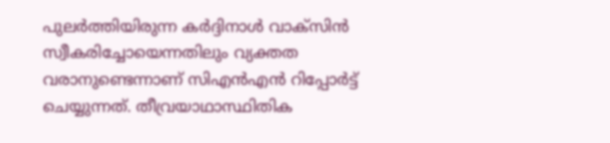പുലര്‍ത്തിയിരുന്ന കര്‍ദ്ദിനാള്‍ വാക്സിന്‍ സ്വീകരിച്ചോയെന്നതിലും വ്യക്തത വരാനുണ്ടെന്നാണ് സിഎന്‍എന്‍ റിപ്പോര്‍ട്ട് ചെയ്യുന്നത്. തീവ്രയാഥാസ്ഥിതിക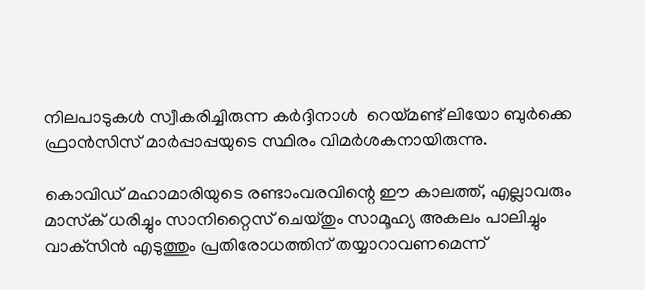നിലപാടുകള്‍ സ്വീകരിച്ചിരുന്ന കര്‍ദ്ദിനാള്‍  റെയ്മണ്ട് ലിയോ ബുര്‍ക്കെ ഫ്രാന്‍സിസ് മാര്‍പ്പാപ്പയുടെ സ്ഥിരം വിമര്‍ശകനായിരുന്നു.

കൊവിഡ് മഹാമാരിയുടെ രണ്ടാംവരവിന്റെ ഈ കാലത്ത്, എല്ലാവരും മാസ്‌ക് ധരിച്ചും സാനിറ്റൈസ് ചെയ്തും സാമൂഹ്യ അകലം പാലിച്ചും വാക്‌സിന്‍ എടുത്തും പ്രതിരോധത്തിന് തയ്യാറാവണമെന്ന്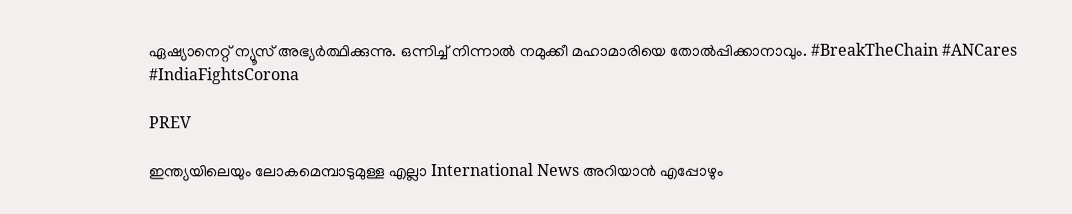ഏഷ്യാനെറ്റ് ന്യൂസ് അഭ്യര്‍ത്ഥിക്കുന്നു. ഒന്നിച്ച് നിന്നാല്‍ നമുക്കീ മഹാമാരിയെ തോല്‍പ്പിക്കാനാവും. #BreakTheChain #ANCares #IndiaFightsCorona

PREV

ഇന്ത്യയിലെയും ലോകമെമ്പാടുമുള്ള എല്ലാ International News അറിയാൻ എപ്പോഴും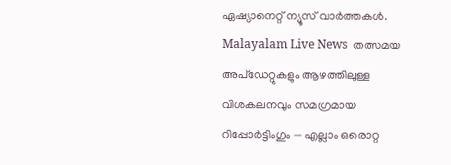ഏഷ്യാനെറ്റ് ന്യൂസ് വാർത്തകൾ. Malayalam Live News  തത്സമയ അപ്‌ഡേറ്റുകളും ആഴത്തിലുള്ള വിശകലനവും സമഗ്രമായ റിപ്പോർട്ടിംഗും — എല്ലാം ഒരൊറ്റ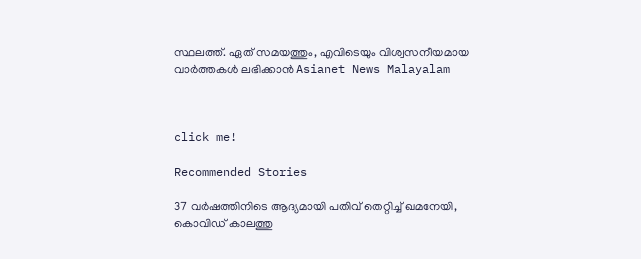സ്ഥലത്ത്. ഏത് സമയത്തും, എവിടെയും വിശ്വസനീയമായ വാർത്തകൾ ലഭിക്കാൻ Asianet News Malayalam



click me!

Recommended Stories

37 വർഷത്തിനിടെ ആദ്യമായി പതിവ് തെറ്റിച്ച് ഖമനേയി, കൊവിഡ് കാലത്തു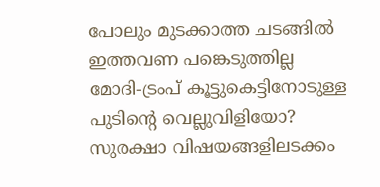പോലും മുടക്കാത്ത ചടങ്ങിൽ ഇത്തവണ പങ്കെടുത്തില്ല
മോദി-ട്രംപ് കൂട്ടുകെട്ടിനോടുള്ള പുടിന്റെ വെല്ലുവിളിയോ? സുരക്ഷാ വിഷയങ്ങളിലടക്കം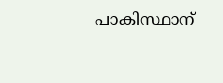പാകിസ്ഥാന്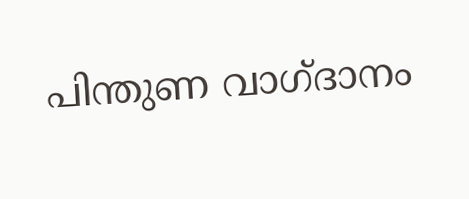പിന്തുണ വാഗ്ദാനം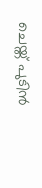ചെയ്ത് പുടിൻ